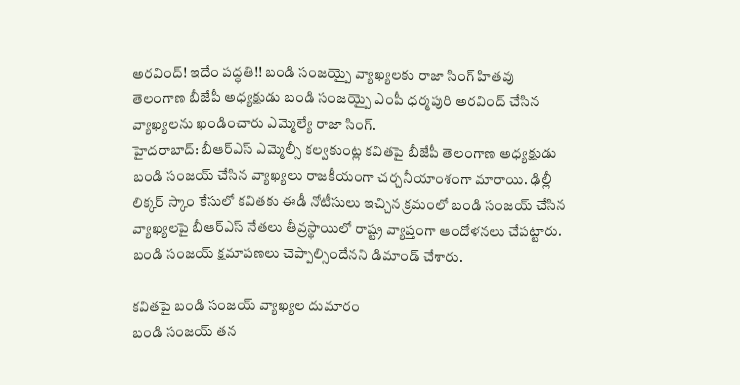అరవింద్! ఇదేం పద్ధతి!! బండి సంజయ్పై వ్యాఖ్యలకు రాజా సింగ్ హితవు
తెలంగాణ బీజేపీ అధ్యక్షుడు బండి సంజయ్పై ఎంపీ ధర్మపురి అరవింద్ చేసిన వ్యాఖ్యలను ఖండించారు ఎమ్మెల్యే రాజా సింగ్.
హైదరాబాద్: బీఆర్ఎస్ ఎమ్మెల్సీ కల్వకుంట్ల కవితపై బీజేపీ తెలంగాణ అధ్యక్షుడు బండి సంజయ్ చేసిన వ్యాఖ్యలు రాజకీయంగా చర్చనీయాంశంగా మారాయి. ఢిల్లీ లిక్కర్ స్కాం కేసులో కవితకు ఈడీ నోటీసులు ఇచ్చిన క్రమంలో బండి సంజయ్ చేసిన వ్యాఖ్యలపై బీఆర్ఎస్ నేతలు తీవ్రస్థాయిలో రాష్ట్ర వ్యాప్తంగా ఆందోళనలు చేపట్టారు. బండి సంజయ్ క్షమాపణలు చెప్పాల్సిందేనని డిమాండ్ చేశారు.

కవితపై బండి సంజయ్ వ్యాఖ్యల దుమారం
బండి సంజయ్ తన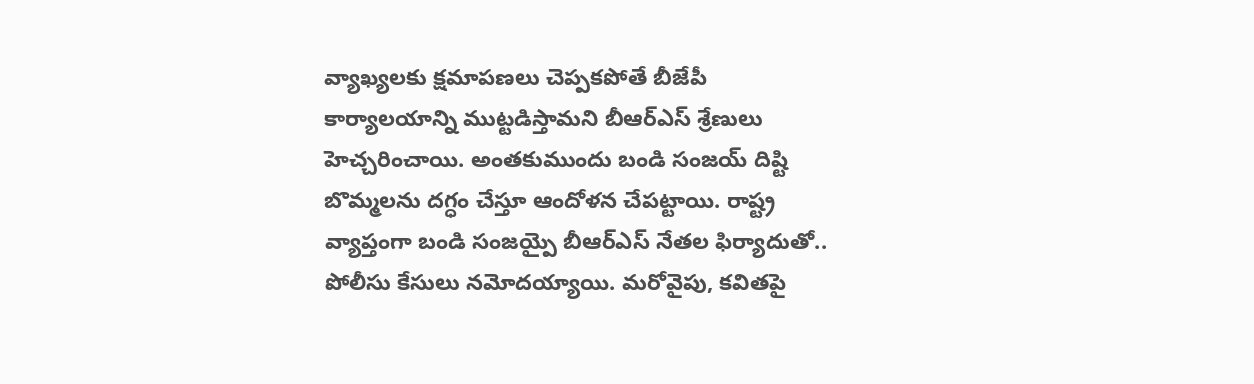వ్యాఖ్యలకు క్షమాపణలు చెప్పకపోతే బీజేపీ కార్యాలయాన్ని ముట్టడిస్తామని బీఆర్ఎస్ శ్రేణులు హెచ్చరించాయి. అంతకుముందు బండి సంజయ్ దిష్టి బొమ్మలను దగ్ధం చేస్తూ ఆందోళన చేపట్టాయి. రాష్ట్ర వ్యాప్తంగా బండి సంజయ్పై బీఆర్ఎస్ నేతల ఫిర్యాదుతో.. పోలీసు కేసులు నమోదయ్యాయి. మరోవైపు, కవితపై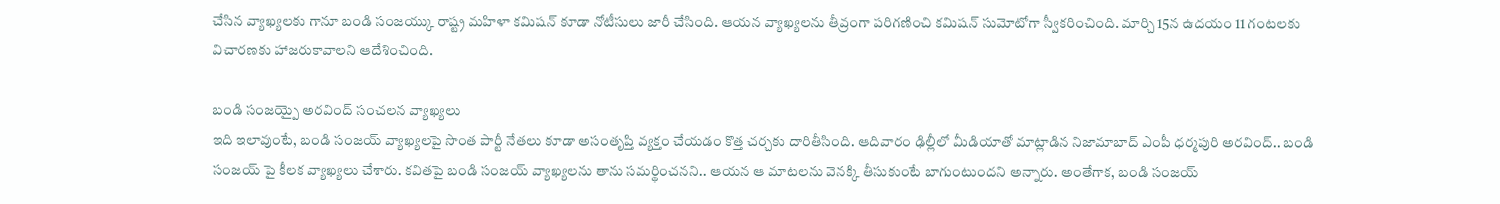చేసిన వ్యాఖ్యలకు గానూ బండి సంజయ్కు రాష్ట్ర మహిళా కమిషన్ కూడా నోటీసులు జారీ చేసింది. ఆయన వ్యాఖ్యలను తీవ్రంగా పరిగణించి కమిషన్ సుమోటోగా స్వీకరించింది. మార్చి 15న ఉదయం 11 గంటలకు విచారణకు హాజరుకావాలని ఆదేశించింది.

బండి సంజయ్పై అరవింద్ సంచలన వ్యాఖ్యలు
ఇది ఇలావుంటే, బండి సంజయ్ వ్యాఖ్యలపై సొంత పార్టీ నేతలు కూడా అసంతృప్తి వ్యక్తం చేయడం కొత్త చర్చకు దారితీసింది. ఆదివారం ఢిల్లీలో మీడియాతో మాట్లాడిన నిజామాబాద్ ఎంపీ ధర్మపురి అరవింద్.. బండి సంజయ్ పై కీలక వ్యాఖ్యలు చేశారు. కవితపై బండి సంజయ్ వ్యాఖ్యలను తాను సమర్థించనని.. ఆయన ఆ మాటలను వెనక్కి తీసుకుంటే బాగుంటుందని అన్నారు. అంతేగాక, బండి సంజయ్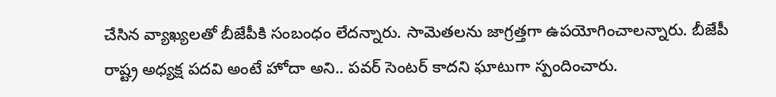చేసిన వ్యాఖ్యలతో బీజేపీకి సంబంధం లేదన్నారు. సామెతలను జాగ్రత్తగా ఉపయోగించాలన్నారు. బీజేపీ రాష్ట్ర అధ్యక్ష పదవి అంటే హోదా అని.. పవర్ సెంటర్ కాదని ఘాటుగా స్పందించారు.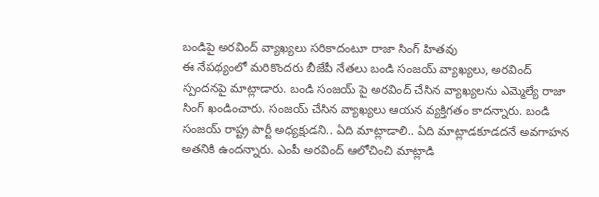బండిపై అరవింద్ వ్యాఖ్యలు సరికాదంటూ రాజా సింగ్ హితవు
ఈ నేపథ్యంలో మరికొందరు బీజేపీ నేతలు బండి సంజయ్ వ్యాఖ్యలు, అరవింద్ స్పందనపై మాట్లాడారు. బండి సంజయ్ పై అరవింద్ చేసిన వ్యాఖ్యలను ఎమ్మెల్యే రాజా సింగ్ ఖండించారు. సంజయ్ చేసిన వ్యాఖ్యలు ఆయన వ్యక్తిగతం కాదన్నారు. బండి సంజయ్ రాష్ట్ర పార్టీ అధ్యక్షుడని.. ఏది మాట్లాడాలి.. ఏది మాట్లాడకూడదనే అవగాహన అతనికి ఉందన్నారు. ఎంపీ అరవింద్ ఆలోచించి మాట్లాడి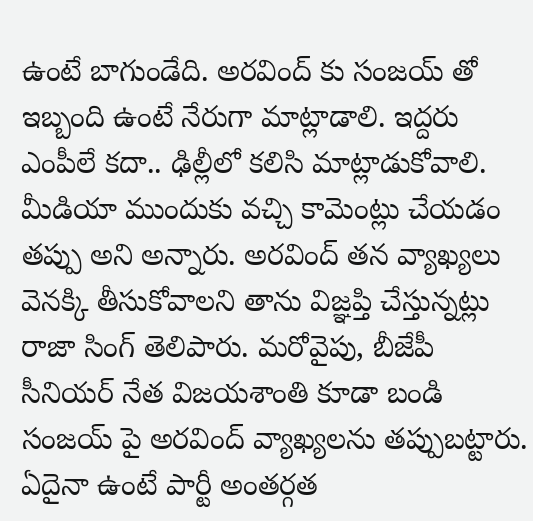ఉంటే బాగుండేది. అరవింద్ కు సంజయ్ తో ఇబ్బంది ఉంటే నేరుగా మాట్లాడాలి. ఇద్దరు ఎంపీలే కదా.. ఢిల్లీలో కలిసి మాట్లాడుకోవాలి. మీడియా ముందుకు వచ్చి కామెంట్లు చేయడం తప్పు అని అన్నారు. అరవింద్ తన వ్యాఖ్యలు వెనక్కి తీసుకోవాలని తాను విజ్ఞప్తి చేస్తున్నట్లు రాజా సింగ్ తెలిపారు. మరోవైపు, బీజేపీ సీనియర్ నేత విజయశాంతి కూడా బండి సంజయ్ పై అరవింద్ వ్యాఖ్యలను తప్పుబట్టారు. ఏదైనా ఉంటే పార్టీ అంతర్గత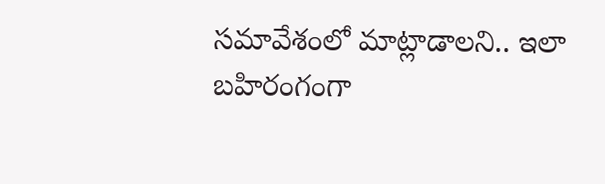సమావేశంలో మాట్లాడాలని.. ఇలా బహిరంగంగా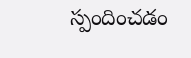స్పందించడం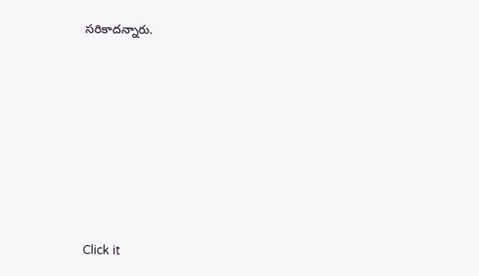సరికాదన్నారు.












Click it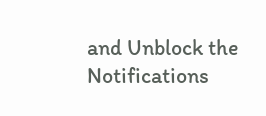and Unblock the Notifications